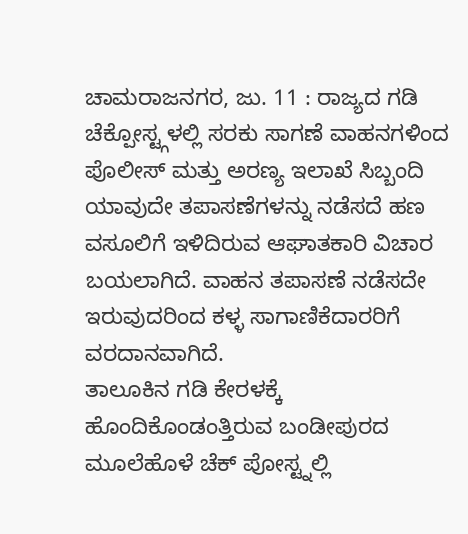ಚಾಮರಾಜನಗರ, ಜು. 11 : ರಾಜ್ಯದ ಗಡಿ ಚೆಕ್ಪೋಸ್ಟ್ಗಳಲ್ಲಿ ಸರಕು ಸಾಗಣೆ ವಾಹನಗಳಿಂದ ಪೊಲೀಸ್ ಮತ್ತು ಅರಣ್ಯ ಇಲಾಖೆ ಸಿಬ್ಬಂದಿ ಯಾವುದೇ ತಪಾಸಣೆಗಳನ್ನು ನಡೆಸದೆ ಹಣ ವಸೂಲಿಗೆ ಇಳಿದಿರುವ ಆಘಾತಕಾರಿ ವಿಚಾರ ಬಯಲಾಗಿದೆ. ವಾಹನ ತಪಾಸಣೆ ನಡೆಸದೇ ಇರುವುದರಿಂದ ಕಳ್ಳ ಸಾಗಾಣಿಕೆದಾರರಿಗೆ ವರದಾನವಾಗಿದೆ.
ತಾಲೂಕಿನ ಗಡಿ ಕೇರಳಕ್ಕೆ ಹೊಂದಿಕೊಂಡಂತ್ತಿರುವ ಬಂಡೀಪುರದ ಮೂಲೆಹೊಳೆ ಚೆಕ್ ಪೋಸ್ಟ್ನಲ್ಲಿ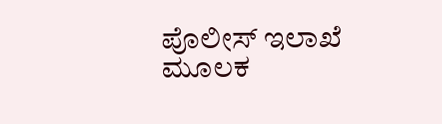ಪೊಲೀಸ್ ಇಲಾಖೆ ಮೂಲಕ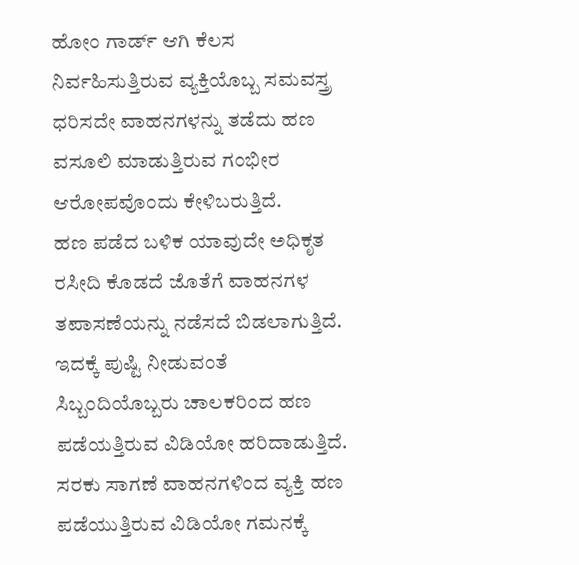ಹೋಂ ಗಾರ್ಡ್ ಆಗಿ ಕೆಲಸ ನಿರ್ವಹಿಸುತ್ತಿರುವ ವ್ಯಕ್ತಿಯೊಬ್ಬ ಸಮವಸ್ತ್ರ ಧರಿಸದೇ ವಾಹನಗಳನ್ನು ತಡೆದು ಹಣ ವಸೂಲಿ ಮಾಡುತ್ತಿರುವ ಗಂಭೀರ ಆರೋಪವೊಂದು ಕೇಳಿಬರುತ್ತಿದೆ.
ಹಣ ಪಡೆದ ಬಳಿಕ ಯಾವುದೇ ಅಧಿಕೃತ ರಸೀದಿ ಕೊಡದೆ ಜೊತೆಗೆ ವಾಹನಗಳ ತಪಾಸಣೆಯನ್ನು ನಡೆಸದೆ ಬಿಡಲಾಗುತ್ತಿದೆ. ಇದಕ್ಕೆ ಪುಷ್ಟಿ ನೀಡುವಂತೆ ಸಿಬ್ಬಂದಿಯೊಬ್ಬರು ಚಾಲಕರಿಂದ ಹಣ ಪಡೆಯತ್ತಿರುವ ವಿಡಿಯೋ ಹರಿದಾಡುತ್ತಿದೆ. ಸರಕು ಸಾಗಣೆ ವಾಹನಗಳಿಂದ ವ್ಯಕ್ತಿ ಹಣ ಪಡೆಯುತ್ತಿರುವ ವಿಡಿಯೋ ಗಮನಕ್ಕೆ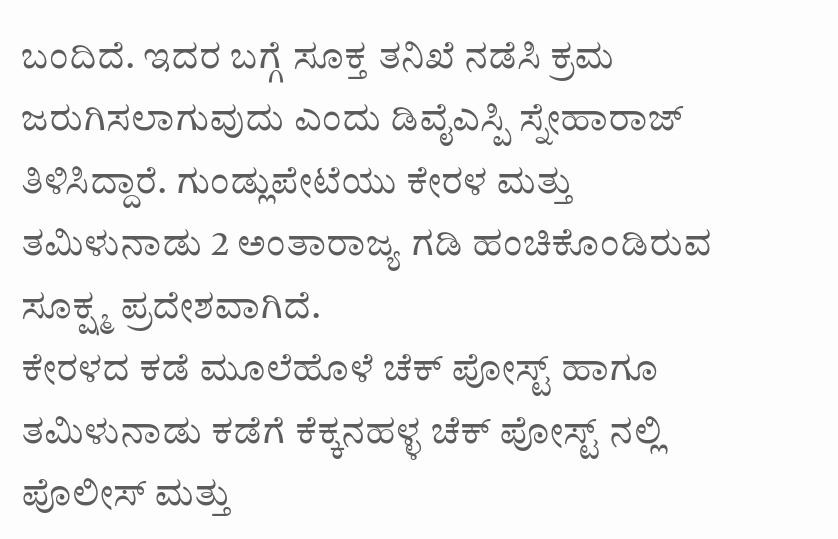ಬಂದಿದೆ. ಇದರ ಬಗ್ಗೆ ಸೂಕ್ತ ತನಿಖೆ ನಡೆಸಿ ಕ್ರಮ ಜರುಗಿಸಲಾಗುವುದು ಎಂದು ಡಿವೈಎಸ್ಪಿ ಸ್ನೇಹಾರಾಜ್ ತಿಳಿಸಿದ್ದಾರೆ. ಗುಂಡ್ಲುಪೇಟೆಯು ಕೇರಳ ಮತ್ತು ತಮಿಳುನಾಡು 2 ಅಂತಾರಾಜ್ಯ ಗಡಿ ಹಂಚಿಕೊಂಡಿರುವ ಸೂಕ್ಷ್ಮ ಪ್ರದೇಶವಾಗಿದೆ.
ಕೇರಳದ ಕಡೆ ಮೂಲೆಹೊಳೆ ಚೆಕ್ ಪೋಸ್ಟ್ ಹಾಗೂ ತಮಿಳುನಾಡು ಕಡೆಗೆ ಕೆಕ್ಕನಹಳ್ಳ ಚೆಕ್ ಪೋಸ್ಟ್ ನಲ್ಲಿ ಪೊಲೀಸ್ ಮತ್ತು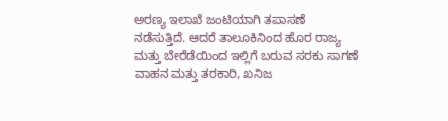ಅರಣ್ಯ ಇಲಾಖೆ ಜಂಟಿಯಾಗಿ ತಪಾಸಣೆ ನಡೆಸುತ್ತಿದೆ. ಆದರೆ ತಾಲೂಕಿನಿಂದ ಹೊರ ರಾಜ್ಯ ಮತ್ತು ಬೇರೆಡೆಯಿಂದ ಇಲ್ಲಿಗೆ ಬರುವ ಸರಕು ಸಾಗಣೆ ವಾಹನ ಮತ್ತು ತರಕಾರಿ, ಖನಿಜ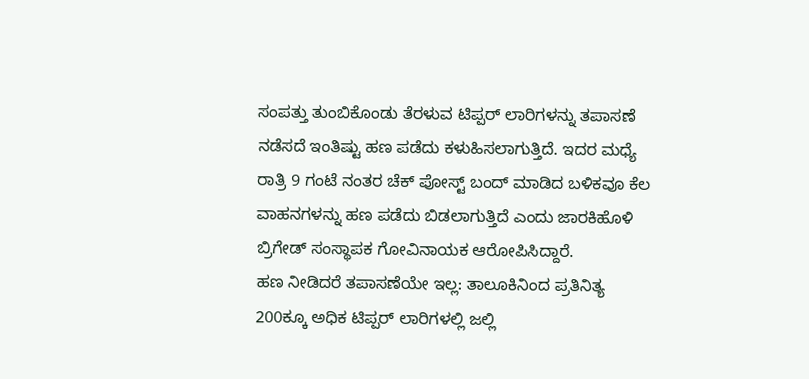ಸಂಪತ್ತು ತುಂಬಿಕೊಂಡು ತೆರಳುವ ಟಿಪ್ಪರ್ ಲಾರಿಗಳನ್ನು ತಪಾಸಣೆ ನಡೆಸದೆ ಇಂತಿಷ್ಟು ಹಣ ಪಡೆದು ಕಳುಹಿಸಲಾಗುತ್ತಿದೆ. ಇದರ ಮಧ್ಯೆ ರಾತ್ರಿ 9 ಗಂಟೆ ನಂತರ ಚೆಕ್ ಪೋಸ್ಟ್ ಬಂದ್ ಮಾಡಿದ ಬಳಿಕವೂ ಕೆಲ ವಾಹನಗಳನ್ನು ಹಣ ಪಡೆದು ಬಿಡಲಾಗುತ್ತಿದೆ ಎಂದು ಜಾರಕಿಹೊಳಿ ಬ್ರಿಗೇಡ್ ಸಂಸ್ಥಾಪಕ ಗೋವಿನಾಯಕ ಆರೋಪಿಸಿದ್ದಾರೆ.
ಹಣ ನೀಡಿದರೆ ತಪಾಸಣೆಯೇ ಇಲ್ಲ: ತಾಲೂಕಿನಿಂದ ಪ್ರತಿನಿತ್ಯ 200ಕ್ಕೂ ಅಧಿಕ ಟಿಪ್ಪರ್ ಲಾರಿಗಳಲ್ಲಿ ಜಲ್ಲಿ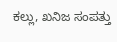ಕಲ್ಲು, ಖನಿಜ ಸಂಪತ್ತು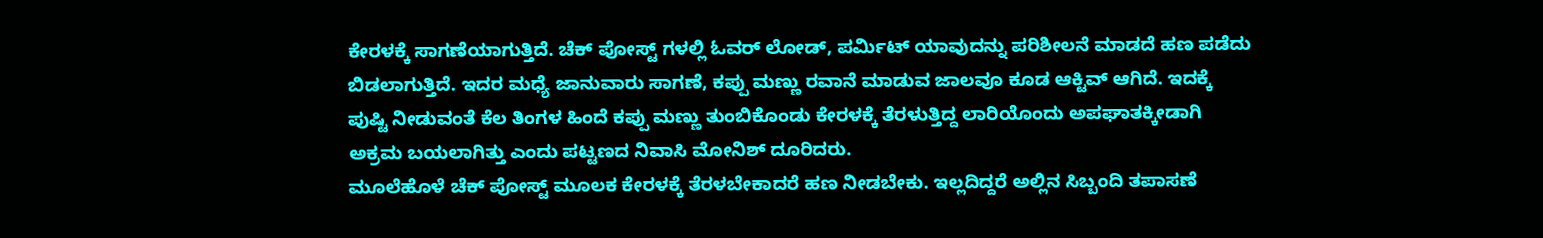ಕೇರಳಕ್ಕೆ ಸಾಗಣೆಯಾಗುತ್ತಿದೆ. ಚೆಕ್ ಪೋಸ್ಟ್ ಗಳಲ್ಲಿ ಓವರ್ ಲೋಡ್, ಪರ್ಮಿಟ್ ಯಾವುದನ್ನು ಪರಿಶೀಲನೆ ಮಾಡದೆ ಹಣ ಪಡೆದು ಬಿಡಲಾಗುತ್ತಿದೆ. ಇದರ ಮಧ್ಯೆ ಜಾನುವಾರು ಸಾಗಣೆ, ಕಪ್ಪು ಮಣ್ಣು ರವಾನೆ ಮಾಡುವ ಜಾಲವೂ ಕೂಡ ಆಕ್ಟಿವ್ ಆಗಿದೆ. ಇದಕ್ಕೆ ಪುಷ್ಟಿ ನೀಡುವಂತೆ ಕೆಲ ತಿಂಗಳ ಹಿಂದೆ ಕಪ್ಪು ಮಣ್ಣು ತುಂಬಿಕೊಂಡು ಕೇರಳಕ್ಕೆ ತೆರಳುತ್ತಿದ್ದ ಲಾರಿಯೊಂದು ಅಪಘಾತಕ್ಕೀಡಾಗಿ ಅಕ್ರಮ ಬಯಲಾಗಿತ್ತು ಎಂದು ಪಟ್ಟಣದ ನಿವಾಸಿ ಮೋನಿಶ್ ದೂರಿದರು.
ಮೂಲೆಹೊಳೆ ಚೆಕ್ ಪೋಸ್ಟ್ ಮೂಲಕ ಕೇರಳಕ್ಕೆ ತೆರಳಬೇಕಾದರೆ ಹಣ ನೀಡಬೇಕು. ಇಲ್ಲದಿದ್ದರೆ ಅಲ್ಲಿನ ಸಿಬ್ಬಂದಿ ತಪಾಸಣೆ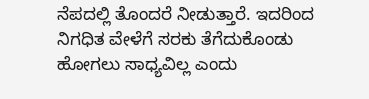ನೆಪದಲ್ಲಿ ತೊಂದರೆ ನೀಡುತ್ತಾರೆ. ಇದರಿಂದ ನಿಗಧಿತ ವೇಳೆಗೆ ಸರಕು ತೆಗೆದುಕೊಂಡು ಹೋಗಲು ಸಾಧ್ಯವಿಲ್ಲ ಎಂದು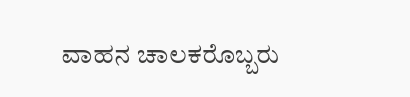ವಾಹನ ಚಾಲಕರೊಬ್ಬರು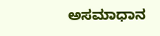ಅಸಮಾಧಾನ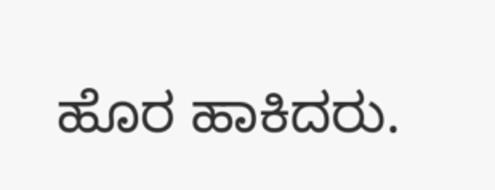ಹೊರ ಹಾಕಿದರು.